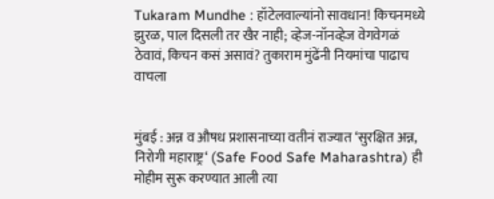Tukaram Mundhe : हॉटेलवाल्यांनो सावधान! किचनमध्ये झुरळ, पाल दिसली तर खैर नाही; व्हेज-नॉनव्हेज वेगवेगळं ठेवावं, किचन कसं असावं? तुकाराम मुंढेंनी नियमांचा पाढाच वाचला


मुंबई : अन्न व औषध प्रशासनाच्या वतीनं राज्यात ‘सुरक्षित अन्न, निरोगी महाराष्ट्र‘ (Safe Food Safe Maharashtra) ही मोहीम सुरू करण्यात आली त्या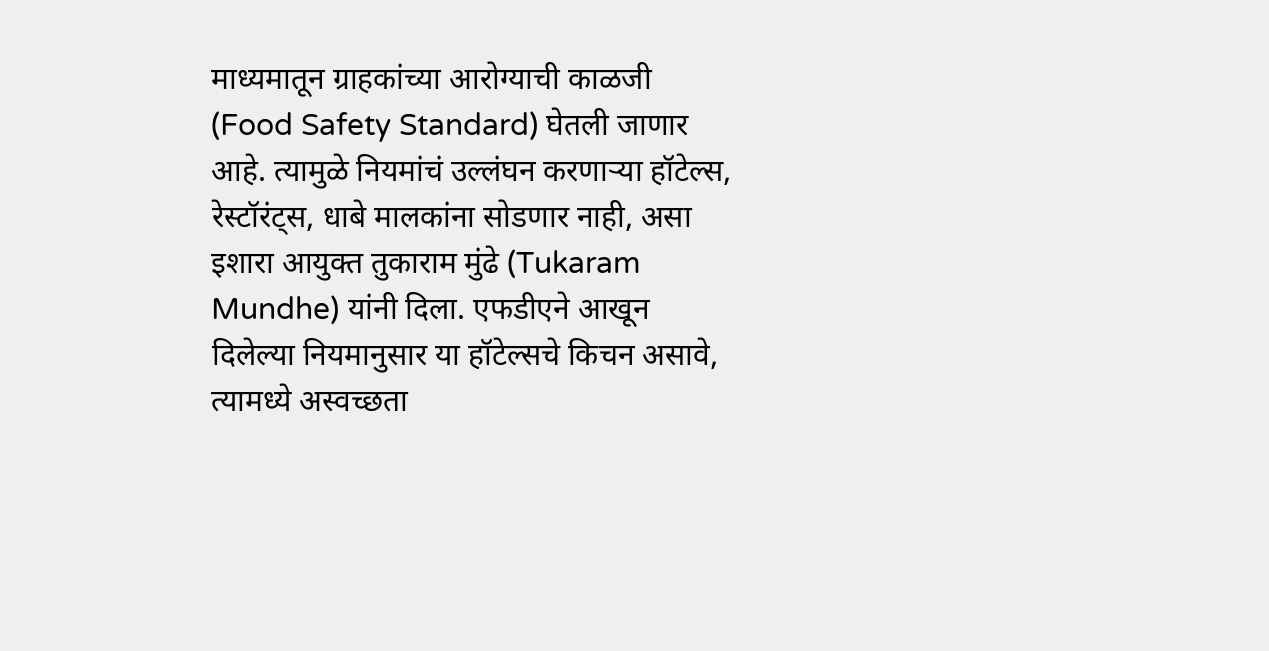माध्यमातून ग्राहकांच्या आरोग्याची काळजी (Food Safety Standard) घेतली जाणार आहे. त्यामुळे नियमांचं उल्लंघन करणाऱ्या हॉटेल्स, रेस्टॉरंट्स, धाबे मालकांना सोडणार नाही, असा इशारा आयुक्त तुकाराम मुंढे (Tukaram Mundhe) यांनी दिला. एफडीएने आखून दिलेल्या नियमानुसार या हॉटेल्सचे किचन असावे, त्यामध्ये अस्वच्छता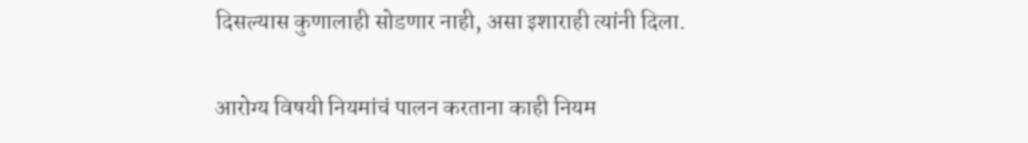दिसल्यास कुणालाही सोडणार नाही, असा इशाराही त्यांनी दिला.

आरोग्य विषयी नियमांचं पालन करताना काही नियम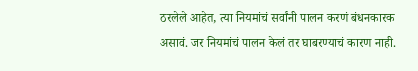ठरलेले आहेत, त्या नियमांचं सर्वांनी पालन करणं बंधनकारक असावं. जर नियमांचं पालन केलं तर घाबरण्याचं कारण नाही.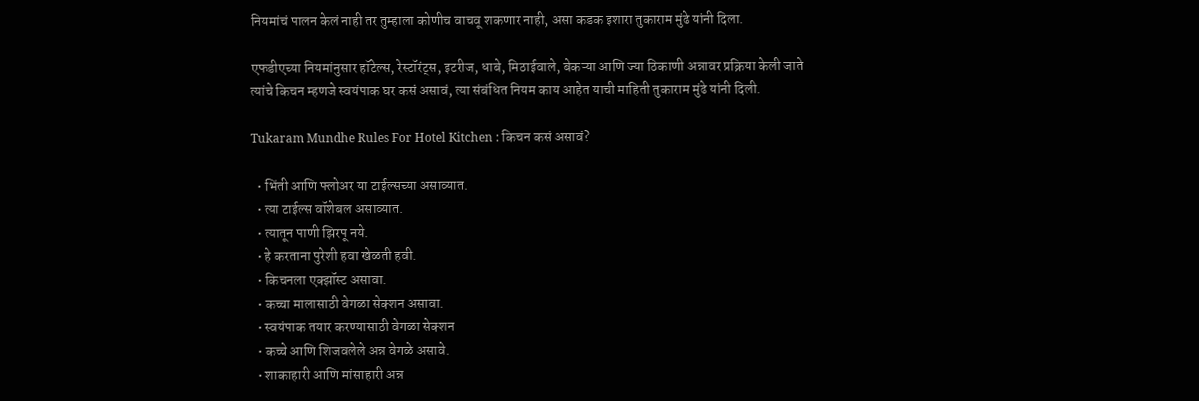नियमांचं पालन केलं नाही तर तुम्हाला कोणीच वाचवू शकणार नाही, असा कडक इशारा तुकाराम मुंढे यांनी दिला.

एफडीएच्या नियमांनुसार हॉटेल्स, रेस्टॉरंट्स, इटरीज, धाबे, मिठाईवाले, बेकऱ्या आणि ज्या ठिकाणी अन्नावर प्रक्रिया केली जाते त्यांचे किचन म्हणजे स्वयंपाक घर कसं असावं, त्या संबंधित नियम काय आहेत याची माहिती तुकाराम मुंढे यांनी दिली.

Tukaram Mundhe Rules For Hotel Kitchen : किचन कसं असावं?

  • भिंती आणि फ्लोअर या टाईल्सच्या असाव्यात.
  • त्या टाईल्स वॉशेबल असाव्यात.
  • त्यातून पाणी झिरपू नये.
  • हे करताना पुरेशी हवा खेळती हवी.
  • किचनला एक्झॉस्ट असावा.
  • कच्चा मालासाठी वेगळा सेक्शन असावा.
  • स्वयंपाक तयार करण्यासाठी वेगळा सेक्शन
  • कच्चे आणि शिजवलेले अन्न वेगळे असावे.
  • शाकाहारी आणि मांसाहारी अन्न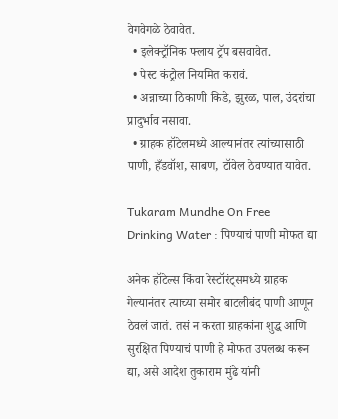वेगवेगळे ठेवावेत.
  • इलेक्ट्रॉनिक फ्लाय ट्रॅप बसवावेत.
  • पेस्ट कंट्रोल नियमित करावं.
  • अन्नाच्या ठिकाणी किडे, झुरळ, पाल, उंदरांचा प्रादुर्भाव नसावा.
  • ग्राहक हॉटेलमध्ये आल्यानंतर त्यांच्यासाठी पाणी, हँडवॉश, साबण, टॉवेल ठेवण्यात यावेत.

Tukaram Mundhe On Free Drinking Water : पिण्याचं पाणी मोफत द्या

अनेक हॉटेल्स किंवा रेस्टॉरंट्समध्ये ग्राहक गेल्यानंतर त्याच्या समोर बाटलीबंद पाणी आणून ठेवलं जातं. तसं न करता ग्राहकांना शुद्ध आणि सुरक्षित पिण्याचं पाणी हे मोफत उपलब्ध करून द्या, असे आदेश तुकाराम मुंढे यांनी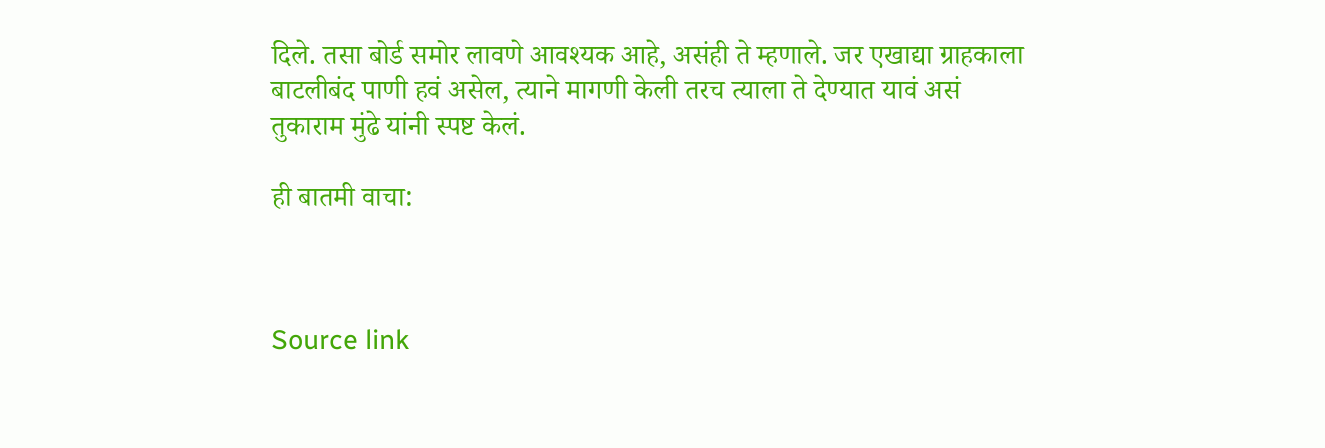दिले. तसा बोर्ड समोर लावणे आवश्यक आहे, असंही ते म्हणाले. जर एखाद्या ग्राहकाला बाटलीबंद पाणी हवं असेल, त्याने मागणी केली तरच त्याला ते देण्यात यावं असं तुकाराम मुंढे यांनी स्पष्ट केलं.

ही बातमी वाचा:



Source link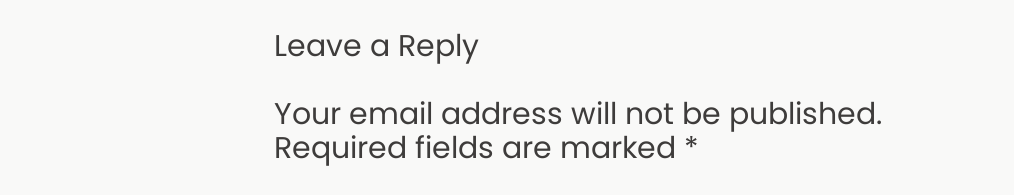Leave a Reply

Your email address will not be published. Required fields are marked *